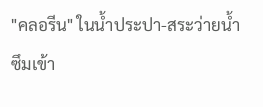"คลอรีน" ในน้ำประปา-สระว่ายน้ำ ซึมเข้า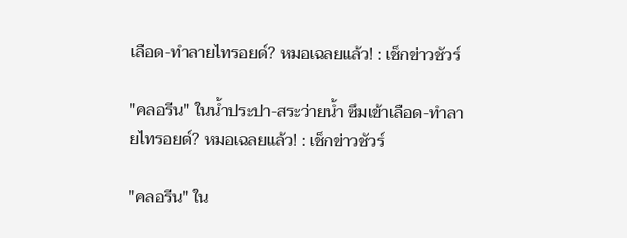เลือด-ทำลายไทรอยด์? หมอเฉลยแล้ว! : เช็กข่าวชัวร์

"คลอรีน" ในน้ำประปา-สระว่ายน้ำ ซึมเข้าเลือด-ทำลายไทรอยด์? หมอเฉลยแล้ว! : เช็กข่าวชัวร์

"คลอรีน" ใน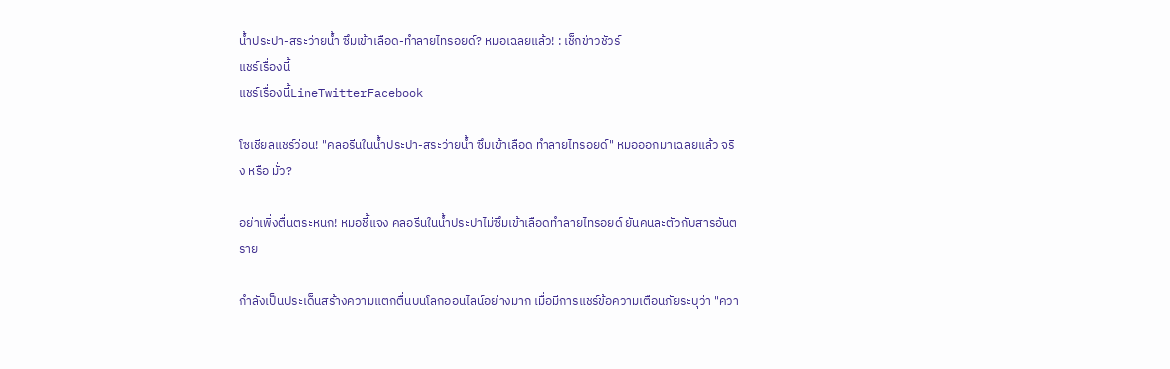น้ำประปา-สระว่ายน้ำ ซึมเข้าเลือด-ทำลายไทรอยด์? หมอเฉลยแล้ว! : เช็กข่าวชัวร์
แชร์เรื่องนี้
แชร์เรื่องนี้LineTwitterFacebook

โซเชียลแชร์ว่อน! "คลอรีนในน้ำประปา-สระว่ายน้ำ ซึมเข้าเลือด ทำลายไทรอยด์" หมอออกมาเฉลยแล้ว จริง หรือ มั่ว?

อย่าเพิ่งตื่นตระหนก! หมอชี้แจง คลอรีนในน้ำประปาไม่ซึมเข้าเลือดทำลายไทรอยด์ ยันคนละตัวกับสารอันตราย

กำลังเป็นประเด็นสร้างความแตกตื่นบนโลกออนไลน์อย่างมาก เมื่อมีการแชร์ข้อความเตือนภัยระบุว่า "ควา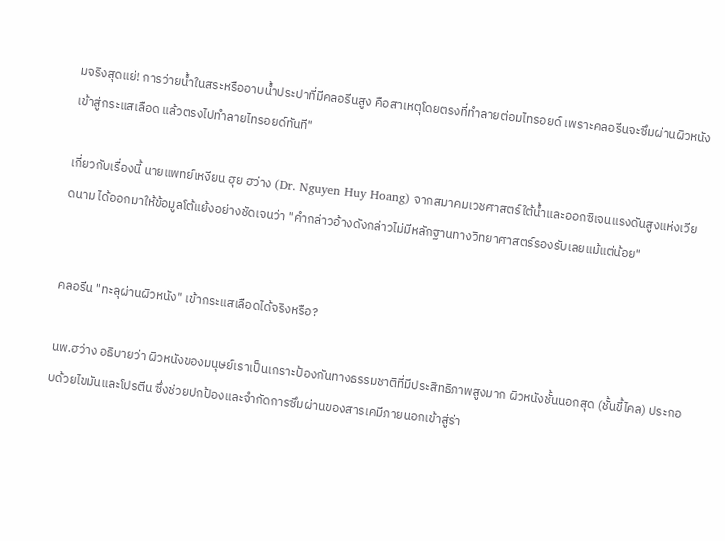มจริงสุดแย่! การว่ายน้ำในสระหรืออาบน้ำประปาที่มีคลอรีนสูง คือสาเหตุโดยตรงที่ทำลายต่อมไทรอยด์ เพราะคลอรีนจะซึมผ่านผิวหนัง เข้าสู่กระแสเลือด แล้วตรงไปทำลายไทรอยด์ทันที"

เกี่ยวกับเรื่องนี้ นายแพทย์เหงียน ฮุย ฮว่าง (Dr. Nguyen Huy Hoang) จากสมาคมเวชศาสตร์ใต้น้ำและออกซิเจนแรงดันสูงแห่งเวียดนาม ได้ออกมาให้ข้อมูลโต้แย้งอย่างชัดเจนว่า "คำกล่าวอ้างดังกล่าวไม่มีหลักฐานทางวิทยาศาสตร์รองรับเลยแม้แต่น้อย"


คลอรีน "ทะลุผ่านผิวหนัง" เข้ากระแสเลือดได้จริงหรือ?

นพ.ฮว่าง อธิบายว่า ผิวหนังของมนุษย์เราเป็นเกราะป้องกันทางธรรมชาติที่มีประสิทธิภาพสูงมาก ผิวหนังชั้นนอกสุด (ชั้นขี้ไคล) ประกอบด้วยไขมันและโปรตีน ซึ่งช่วยปกป้องและจำกัดการซึมผ่านของสารเคมีภายนอกเข้าสู่ร่า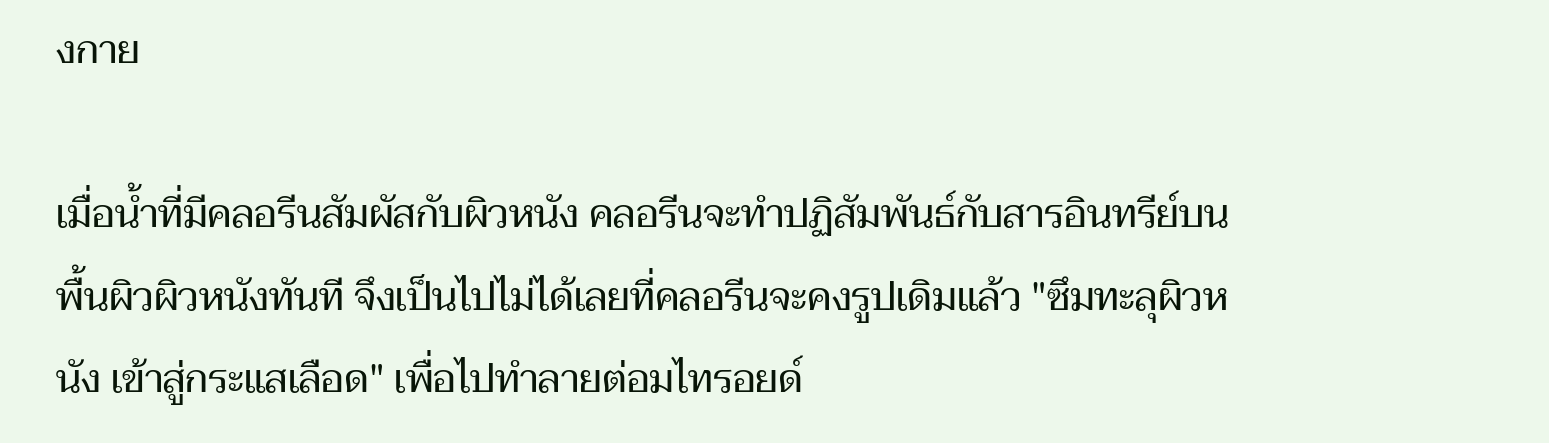งกาย

เมื่อน้ำที่มีคลอรีนสัมผัสกับผิวหนัง คลอรีนจะทำปฏิสัมพันธ์กับสารอินทรีย์บนพื้นผิวผิวหนังทันที จึงเป็นไปไม่ได้เลยที่คลอรีนจะคงรูปเดิมแล้ว "ซึมทะลุผิวหนัง เข้าสู่กระแสเลือด" เพื่อไปทำลายต่อมไทรอยด์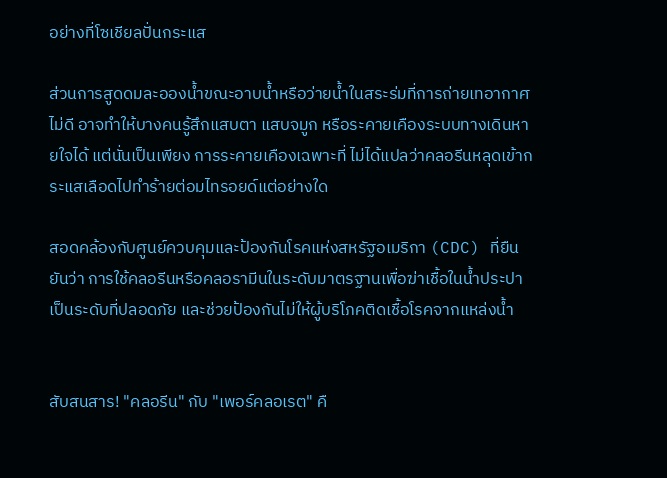อย่างที่โซเชียลปั่นกระแส

ส่วนการสูดดมละอองน้ำขณะอาบน้ำหรือว่ายน้ำในสระร่มที่การถ่ายเทอากาศไม่ดี อาจทำให้บางคนรู้สึกแสบตา แสบจมูก หรือระคายเคืองระบบทางเดินหายใจได้ แต่นั่นเป็นเพียง การระคายเคืองเฉพาะที่ ไม่ได้แปลว่าคลอรีนหลุดเข้ากระแสเลือดไปทำร้ายต่อมไทรอยด์แต่อย่างใด

สอดคล้องกับศูนย์ควบคุมและป้องกันโรคแห่งสหรัฐอเมริกา (CDC) ที่ยืนยันว่า การใช้คลอรีนหรือคลอรามีนในระดับมาตรฐานเพื่อฆ่าเชื้อในน้ำประปา เป็นระดับที่ปลอดภัย และช่วยป้องกันไม่ให้ผู้บริโภคติดเชื้อโรคจากแหล่งน้ำ


สับสนสาร! "คลอรีน" กับ "เพอร์คลอเรต" คื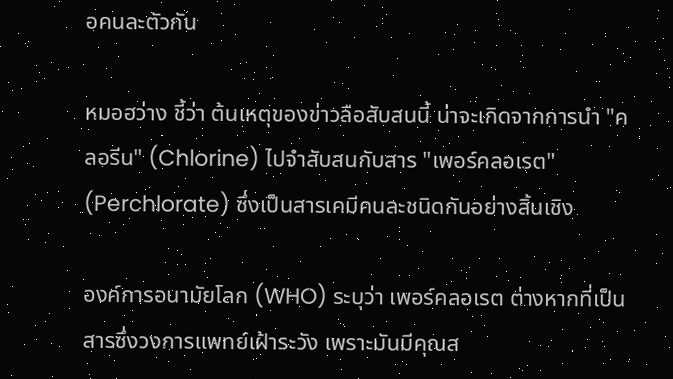อคนละตัวกัน

หมอฮว่าง ชี้ว่า ต้นเหตุของข่าวลือสับสนนี้ น่าจะเกิดจากการนำ "คลอรีน" (Chlorine) ไปจำสับสนกับสาร "เพอร์คลอเรต" (Perchlorate) ซึ่งเป็นสารเคมีคนละชนิดกันอย่างสิ้นเชิง

องค์การอนามัยโลก (WHO) ระบุว่า เพอร์คลอเรต ต่างหากที่เป็นสารซึ่งวงการแพทย์เฝ้าระวัง เพราะมันมีคุณส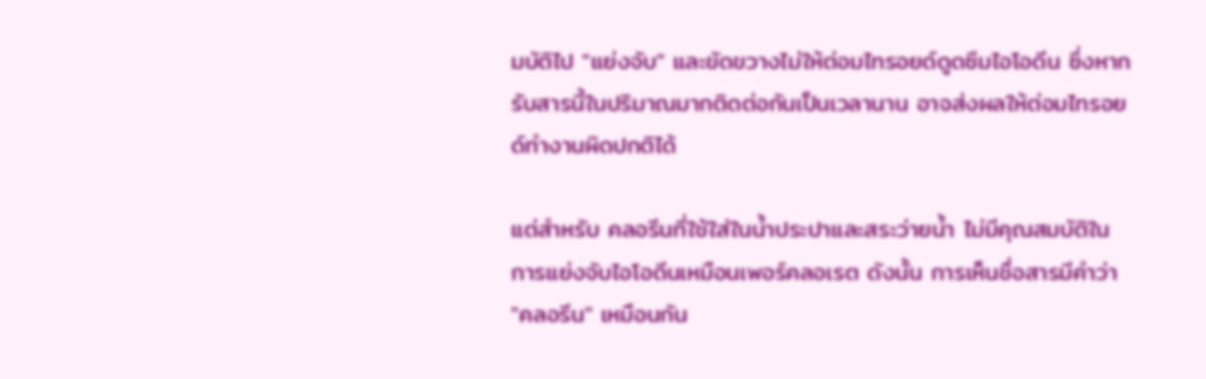มบัติไป "แย่งจับ" และขัดขวางไม่ให้ต่อมไทรอยด์ดูดซึมไอโอดีน ซึ่งหากรับสารนี้ในปริมาณมากติดต่อกันเป็นเวลานาน อาจส่งผลให้ต่อมไทรอยด์ทำงานผิดปกติได้

แต่สำหรับ คลอรีนที่ใช้ใส่ในน้ำประปาและสระว่ายน้ำ ไม่มีคุณสมบัติในการแย่งจับไอโอดีนเหมือนเพอร์คลอเรต ดังนั้น การเห็นชื่อสารมีคำว่า "คลอรีน" เหมือนกัน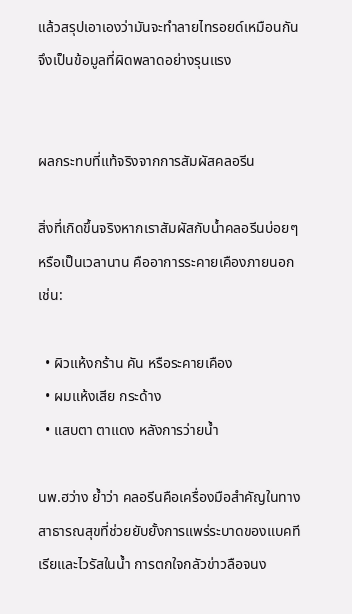แล้วสรุปเอาเองว่ามันจะทำลายไทรอยด์เหมือนกัน จึงเป็นข้อมูลที่ผิดพลาดอย่างรุนแรง


ผลกระทบที่แท้จริงจากการสัมผัสคลอรีน

สิ่งที่เกิดขึ้นจริงหากเราสัมผัสกับน้ำคลอรีนบ่อยๆ หรือเป็นเวลานาน คืออาการระคายเคืองภายนอก เช่น:

  • ผิวแห้งกร้าน คัน หรือระคายเคือง
  • ผมแห้งเสีย กระด้าง
  • แสบตา ตาแดง หลังการว่ายน้ำ

นพ.ฮว่าง ย้ำว่า คลอรีนคือเครื่องมือสำคัญในทางสาธารณสุขที่ช่วยยับยั้งการแพร่ระบาดของแบคทีเรียและไวรัสในน้ำ การตกใจกลัวข่าวลือจนง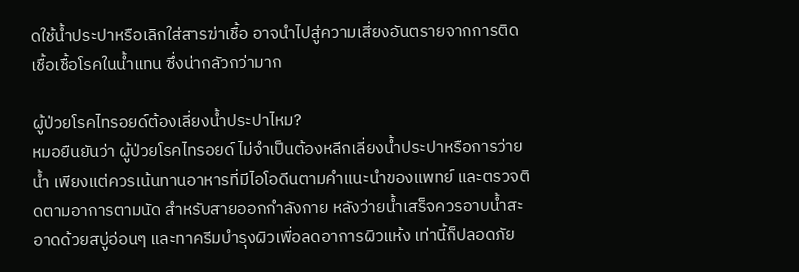ดใช้น้ำประปาหรือเลิกใส่สารฆ่าเชื้อ อาจนำไปสู่ความเสี่ยงอันตรายจากการติดเชื้อเชื้อโรคในน้ำแทน ซึ่งน่ากลัวกว่ามาก

ผู้ป่วยโรคไทรอยด์ต้องเลี่ยงน้ำประปาไหม?
หมอยืนยันว่า ผู้ป่วยโรคไทรอยด์ ไม่จำเป็นต้องหลีกเลี่ยงน้ำประปาหรือการว่ายน้ำ เพียงแต่ควรเน้นทานอาหารที่มีไอโอดีนตามคำแนะนำของแพทย์ และตรวจติดตามอาการตามนัด สำหรับสายออกกำลังกาย หลังว่ายน้ำเสร็จควรอาบน้ำสะอาดด้วยสบู่อ่อนๆ และทาครีมบำรุงผิวเพื่อลดอาการผิวแห้ง เท่านี้ก็ปลอดภัย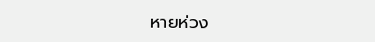หายห่วง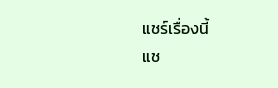แชร์เรื่องนี้
แช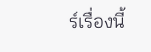ร์เรื่องนี้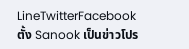LineTwitterFacebook
ตั้ง Sanook เป็นข่าวโปร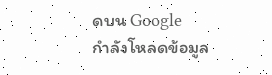ดบน Google
กำลังโหลดข้อมูล